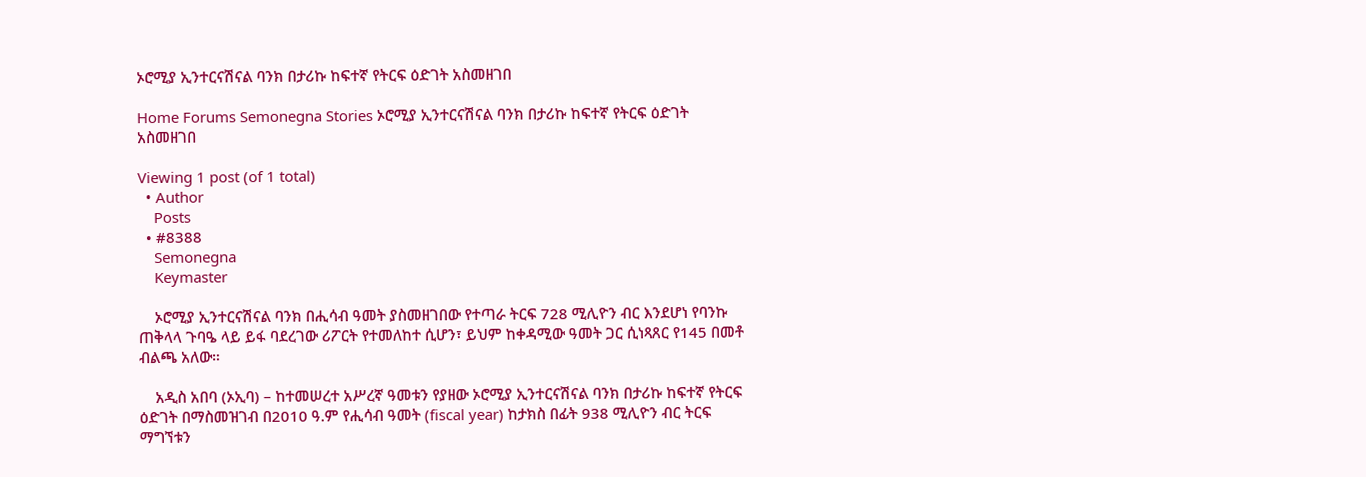ኦሮሚያ ኢንተርናሽናል ባንክ በታሪኩ ከፍተኛ የትርፍ ዕድገት አስመዘገበ

Home Forums Semonegna Stories ኦሮሚያ ኢንተርናሽናል ባንክ በታሪኩ ከፍተኛ የትርፍ ዕድገት አስመዘገበ

Viewing 1 post (of 1 total)
  • Author
    Posts
  • #8388
    Semonegna
    Keymaster

    ኦሮሚያ ኢንተርናሽናል ባንክ በሒሳብ ዓመት ያስመዘገበው የተጣራ ትርፍ 728 ሚሊዮን ብር እንደሆነ የባንኩ ጠቅላላ ጉባዔ ላይ ይፋ ባደረገው ሪፖርት የተመለከተ ሲሆን፣ ይህም ከቀዳሚው ዓመት ጋር ሲነጻጸር የ145 በመቶ ብልጫ አለው።

    አዲስ አበባ (ኦኢባ) – ከተመሠረተ አሥረኛ ዓመቱን የያዘው ኦሮሚያ ኢንተርናሽናል ባንክ በታሪኩ ከፍተኛ የትርፍ ዕድገት በማስመዝገብ በ2010 ዓ.ም የሒሳብ ዓመት (fiscal year) ከታክስ በፊት 938 ሚሊዮን ብር ትርፍ ማግኘቱን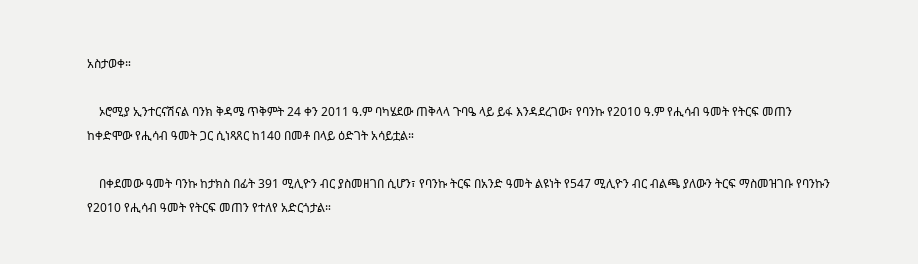አስታወቀ።

    ኦሮሚያ ኢንተርናሽናል ባንክ ቅዳሜ ጥቅምት 24 ቀን 2011 ዓ.ም ባካሄደው ጠቅላላ ጉባዔ ላይ ይፋ እንዳደረገው፣ የባንኩ የ2010 ዓ.ም የሒሳብ ዓመት የትርፍ መጠን ከቀድሞው የሒሳብ ዓመት ጋር ሲነጻጸር ከ140 በመቶ በላይ ዕድገት አሳይቷል።

    በቀደመው ዓመት ባንኩ ከታክስ በፊት 391 ሚሊዮን ብር ያስመዘገበ ሲሆን፣ የባንኩ ትርፍ በአንድ ዓመት ልዩነት የ547 ሚሊዮን ብር ብልጫ ያለውን ትርፍ ማስመዝገቡ የባንኩን የ2010 የሒሳብ ዓመት የትርፍ መጠን የተለየ አድርጎታል።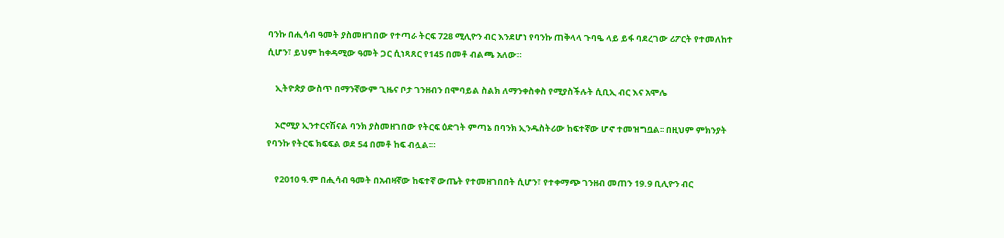ባንኩ በሒሳብ ዓመት ያስመዘገበው የተጣራ ትርፍ 728 ሚሊዮን ብር እንደሆነ የባንኩ ጠቅላላ ጉባዔ ላይ ይፋ ባደረገው ሪፖርት የተመለከተ ሲሆን፣ ይህም ከቀዳሚው ዓመት ጋር ሲነጻጸር የ145 በመቶ ብልጫ አለው።

    ኢትዮጵያ ውስጥ በማንኛውም ጊዜና ቦታ ገንዘብን በሞባይል ስልክ ለማንቀስቀስ የሚያስችሉት ሲቢኢ ብር እና አሞሌ

    ኦሮሚያ ኢንተርናሽናል ባንክ ያስመዘገበው የትርፍ ዕድገት ምጣኔ በባንክ ኢንዱስትሪው ከፍተኛው ሆኖ ተመዝግቧል፡፡ በዚህም ምክንያት የባንኩ የትርፍ ክፍፍል ወደ 54 በመቶ ከፍ ብሏል፡።

    የ2010 ዓ.ም በሒሳብ ዓመት በአብዛኛው ከፍተኛ ውጤት የተመዘገበበት ሲሆን፣ የተቀማጭ ገንዘብ መጠን 19.9 ቢሊዮን ብር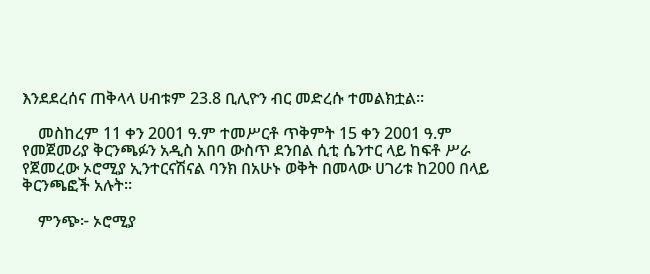እንደደረሰና ጠቅላላ ሀብቱም 23.8 ቢሊዮን ብር መድረሱ ተመልክቷል።

    መስከረም 11 ቀን 2001 ዓ.ም ተመሥርቶ ጥቅምት 15 ቀን 2001 ዓ.ም የመጀመሪያ ቅርንጫፉን አዲስ አበባ ውስጥ ደንበል ሲቲ ሴንተር ላይ ከፍቶ ሥራ የጀመረው ኦሮሚያ ኢንተርናሽናል ባንክ በአሁኑ ወቅት በመላው ሀገሪቱ ከ200 በላይ ቅርንጫፎች አሉት።

    ምንጭ፦ ኦሮሚያ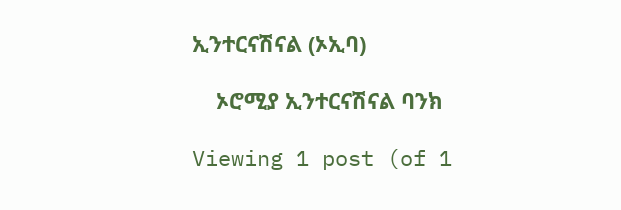ኢንተርናሽናል (ኦኢባ)

    ኦሮሚያ ኢንተርናሽናል ባንክ

Viewing 1 post (of 1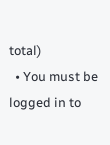total)
  • You must be logged in to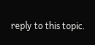reply to this topic.